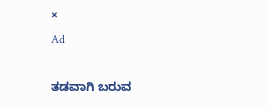×
Ad

ತಡವಾಗಿ ಬರುವ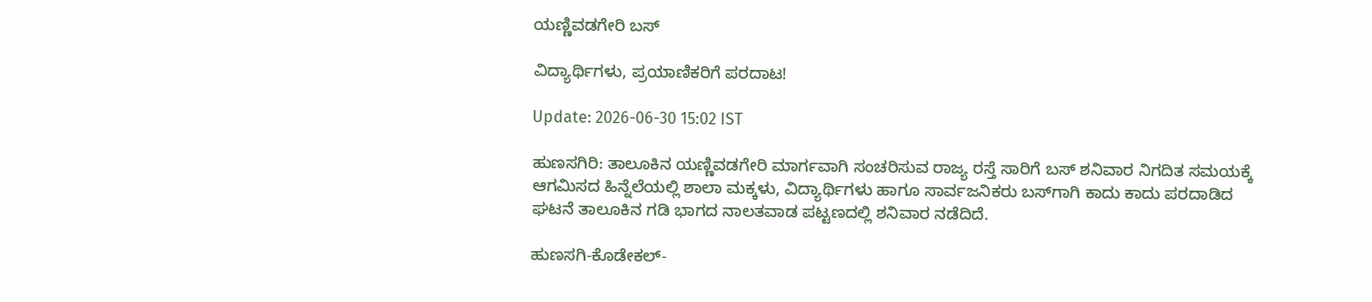ಯಣ್ಣಿವಡಗೇರಿ ಬಸ್

ವಿದ್ಯಾರ್ಥಿಗಳು, ಪ್ರಯಾಣಿಕರಿಗೆ ಪರದಾಟ!

Update: 2026-06-30 15:02 IST

ಹುಣಸಗಿರಿ: ತಾಲೂಕಿನ ಯಣ್ಣಿವಡಗೇರಿ ಮಾರ್ಗವಾಗಿ ಸಂಚರಿಸುವ ರಾಜ್ಯ ರಸ್ತೆ ಸಾರಿಗೆ ಬಸ್ ಶನಿವಾರ ನಿಗದಿತ ಸಮಯಕ್ಕೆ ಆಗಮಿಸದ ಹಿನ್ನೆಲೆಯಲ್ಲಿ ಶಾಲಾ ಮಕ್ಕಳು, ವಿದ್ಯಾರ್ಥಿಗಳು ಹಾಗೂ ಸಾರ್ವಜನಿಕರು ಬಸ್‌ಗಾಗಿ ಕಾದು ಕಾದು ಪರದಾಡಿದ ಘಟನೆ ತಾಲೂಕಿನ ಗಡಿ ಭಾಗದ ನಾಲತವಾಡ ಪಟ್ಟಣದಲ್ಲಿ ಶನಿವಾರ ನಡೆದಿದೆ.

ಹುಣಸಗಿ-ಕೊಡೇಕಲ್-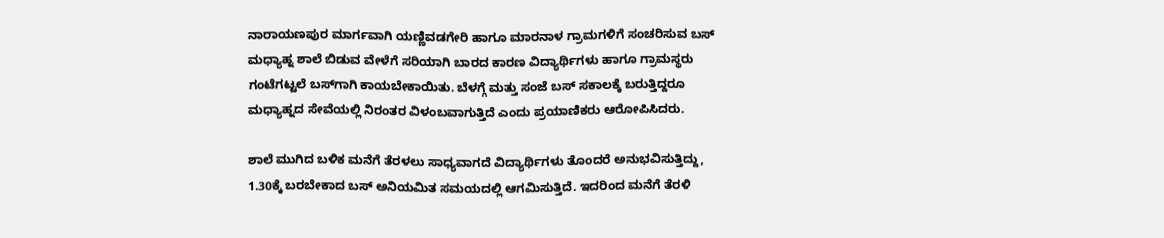ನಾರಾಯಣಪುರ ಮಾರ್ಗವಾಗಿ ಯಣ್ಣಿವಡಗೇರಿ ಹಾಗೂ ಮಾರನಾಳ ಗ್ರಾಮಗಳಿಗೆ ಸಂಚರಿಸುವ ಬಸ್ ಮಧ್ಯಾಹ್ನ ಶಾಲೆ ಬಿಡುವ ವೇಳೆಗೆ ಸರಿಯಾಗಿ ಬಾರದ ಕಾರಣ ವಿದ್ಯಾರ್ಥಿಗಳು ಹಾಗೂ ಗ್ರಾಮಸ್ಥರು ಗಂಟೆಗಟ್ಟಲೆ ಬಸ್‌ಗಾಗಿ ಕಾಯಬೇಕಾಯಿತು. ಬೆಳಗ್ಗೆ ಮತ್ತು ಸಂಜೆ ಬಸ್ ಸಕಾಲಕ್ಕೆ ಬರುತ್ತಿದ್ದರೂ ಮಧ್ಯಾಹ್ನದ ಸೇವೆಯಲ್ಲಿ ನಿರಂತರ ವಿಳಂಬವಾಗುತ್ತಿದೆ ಎಂದು ಪ್ರಯಾಣಿಕರು ಆರೋಪಿಸಿದರು.

ಶಾಲೆ ಮುಗಿದ ಬಳಿಕ ಮನೆಗೆ ತೆರಳಲು ಸಾಧ್ಯವಾಗದೆ ವಿದ್ಯಾರ್ಥಿಗಳು ತೊಂದರೆ ಅನುಭವಿಸುತ್ತಿದ್ದು, 1.30ಕ್ಕೆ ಬರಬೇಕಾದ ಬಸ್ ಅನಿಯಮಿತ ಸಮಯದಲ್ಲಿ ಆಗಮಿಸುತ್ತಿದೆ. ಇದರಿಂದ ಮನೆಗೆ ತೆರಳಿ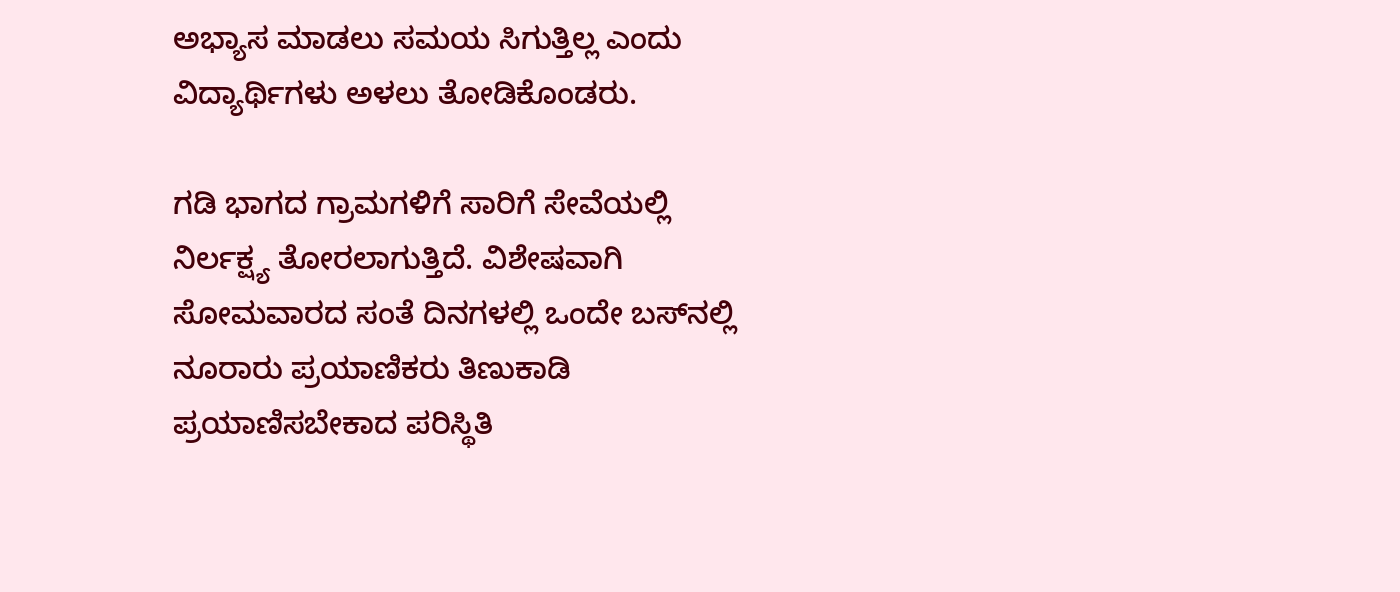ಅಭ್ಯಾಸ ಮಾಡಲು ಸಮಯ ಸಿಗುತ್ತಿಲ್ಲ ಎಂದು ವಿದ್ಯಾರ್ಥಿಗಳು ಅಳಲು ತೋಡಿಕೊಂಡರು.

ಗಡಿ ಭಾಗದ ಗ್ರಾಮಗಳಿಗೆ ಸಾರಿಗೆ ಸೇವೆಯಲ್ಲಿ ನಿರ್ಲಕ್ಷ್ಯ ತೋರಲಾಗುತ್ತಿದೆ. ವಿಶೇಷವಾಗಿ ಸೋಮವಾರದ ಸಂತೆ ದಿನಗಳಲ್ಲಿ ಒಂದೇ ಬಸ್‌ನಲ್ಲಿ ನೂರಾರು ಪ್ರಯಾಣಿಕರು ತಿಣುಕಾಡಿ ಪ್ರಯಾಣಿಸಬೇಕಾದ ಪರಿಸ್ಥಿತಿ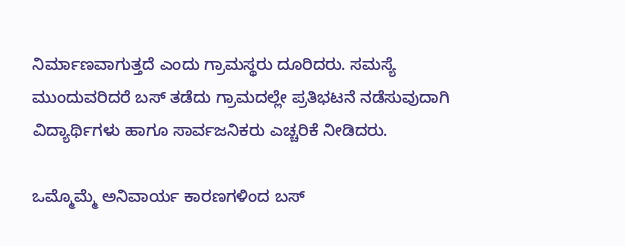ನಿರ್ಮಾಣವಾಗುತ್ತದೆ ಎಂದು ಗ್ರಾಮಸ್ಥರು ದೂರಿದರು. ಸಮಸ್ಯೆ ಮುಂದುವರಿದರೆ ಬಸ್ ತಡೆದು ಗ್ರಾಮದಲ್ಲೇ ಪ್ರತಿಭಟನೆ ನಡೆಸುವುದಾಗಿ ವಿದ್ಯಾರ್ಥಿಗಳು ಹಾಗೂ ಸಾರ್ವಜನಿಕರು ಎಚ್ಚರಿಕೆ ನೀಡಿದರು.

ಒಮ್ಮೊಮ್ಮೆ ಅನಿವಾರ್ಯ ಕಾರಣಗಳಿಂದ ಬಸ್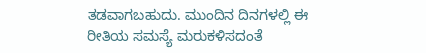ತಡವಾಗಬಹುದು. ಮುಂದಿನ ದಿನಗಳಲ್ಲಿ ಈ ರೀತಿಯ ಸಮಸ್ಯೆ ಮರುಕಳಿಸದಂತೆ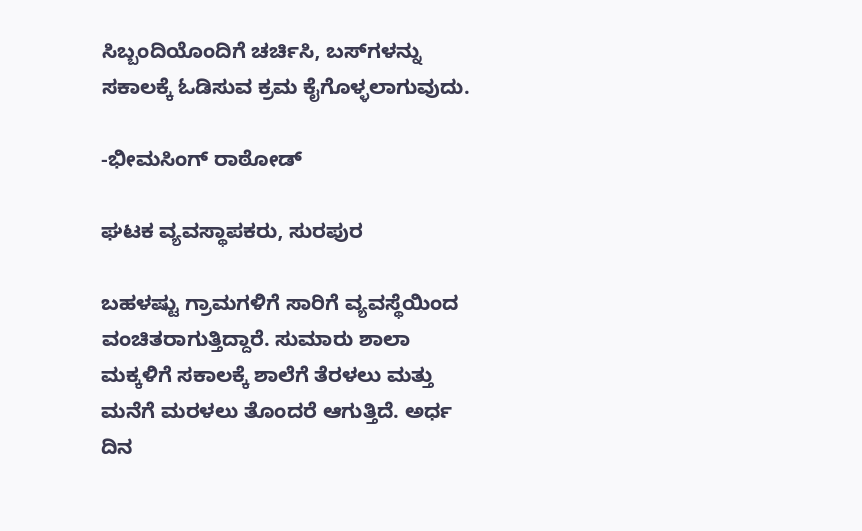ಸಿಬ್ಬಂದಿಯೊಂದಿಗೆ ಚರ್ಚಿಸಿ, ಬಸ್‌ಗಳನ್ನು ಸಕಾಲಕ್ಕೆ ಓಡಿಸುವ ಕ್ರಮ ಕೈಗೊಳ್ಳಲಾಗುವುದು.

-ಭೀಮಸಿಂಗ್ ರಾಠೋಡ್

ಘಟಕ ವ್ಯವಸ್ಥಾಪಕರು, ಸುರಪುರ

ಬಹಳಷ್ಟು ಗ್ರಾಮಗಳಿಗೆ ಸಾರಿಗೆ ವ್ಯವಸ್ಥೆಯಿಂದ ವಂಚಿತರಾಗುತ್ತಿದ್ದಾರೆ. ಸುಮಾರು ಶಾಲಾ ಮಕ್ಕಳಿಗೆ ಸಕಾಲಕ್ಕೆ ಶಾಲೆಗೆ ತೆರಳಲು ಮತ್ತು ಮನೆಗೆ ಮರಳಲು ತೊಂದರೆ ಆಗುತ್ತಿದೆ. ಅರ್ಧ ದಿನ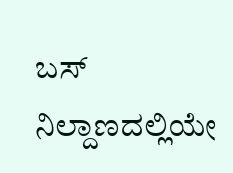ಬಸ್ ನಿಲ್ದಾಣದಲ್ಲಿಯೇ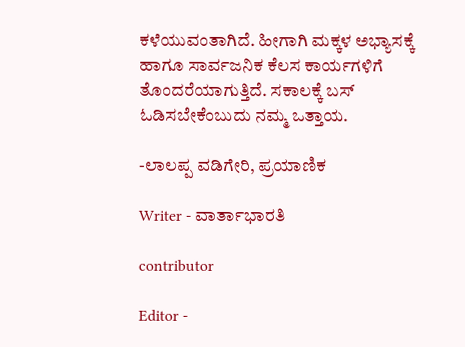ಕಳೆಯುವಂತಾಗಿದೆ. ಹೀಗಾಗಿ ಮಕ್ಕಳ ಅಭ್ಯಾಸಕ್ಕೆ ಹಾಗೂ ಸಾರ್ವಜನಿಕ ಕೆಲಸ ಕಾರ್ಯಗಳಿಗೆ ತೊಂದರೆಯಾಗುತ್ತಿದೆ. ಸಕಾಲಕ್ಕೆ ಬಸ್ ಓಡಿಸಬೇಕೆಂಬುದು ನಮ್ಮ ಒತ್ತಾಯ.

-ಲಾಲಪ್ಪ ವಡಿಗೇರಿ, ಪ್ರಯಾಣಿಕ

Writer - ವಾರ್ತಾಭಾರತಿ

contributor

Editor -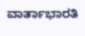ವಾರ್ತಾಭಾರತಿ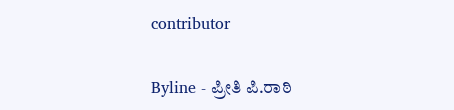contributor

Byline - ಪ್ರೀತಿ ಪಿ.ರಾಠಿ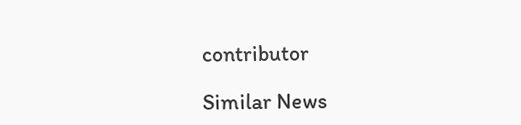contributor

Similar News